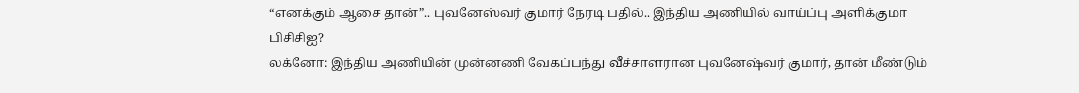“எனக்கும் ஆசை தான்”.. புவனேஸ்வர் குமார் நேரடி பதில்.. இந்திய அணியில் வாய்ப்பு அளிக்குமா பிசிசிஐ?
லக்னோ: இந்திய அணியின் முன்னணி வேகப்பந்து வீச்சாளரான புவனேஷ்வர் குமார், தான் மீண்டும்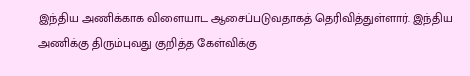இந்திய அணிக்காக விளையாட ஆசைப்படுவதாகத் தெரிவித்துள்ளார். இந்திய அணிக்கு திரும்புவது குறித்த கேள்விக்கு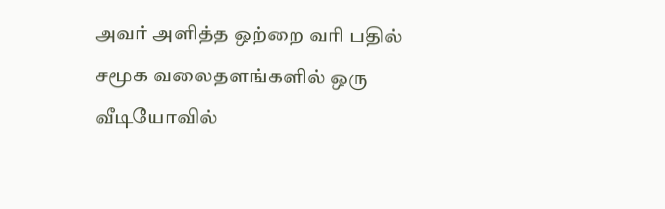அவர் அளித்த ஒற்றை வரி பதில் சமூக வலைதளங்களில் ஒரு வீடியோவில்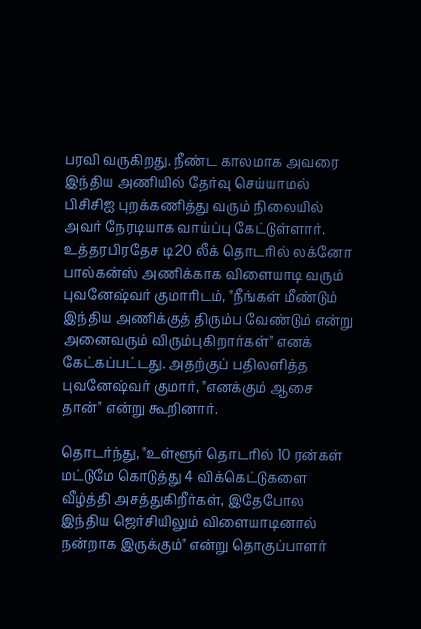பரவி வருகிறது. நீண்ட காலமாக அவரை இந்திய அணியில் தேர்வு செய்யாமல் பிசிசிஐ புறக்கணித்து வரும் நிலையில் அவர் நேரடியாக வாய்ப்பு கேட்டுள்ளார்.
உத்தரபிரதேச டி20 லீக் தொடரில் லக்னோ பால்கன்ஸ் அணிக்காக விளையாடி வரும் புவனேஷ்வர் குமாரிடம், "நீங்கள் மீண்டும் இந்திய அணிக்குத் திரும்ப வேண்டும் என்று அனைவரும் விரும்புகிறார்கள்" எனக் கேட்கப்பட்டது. அதற்குப் பதிலளித்த புவனேஷ்வர் குமார், "எனக்கும் ஆசை தான்" என்று கூறினார்.

தொடர்ந்து, "உள்ளூர் தொடரில் 10 ரன்கள் மட்டுமே கொடுத்து 4 விக்கெட்டுகளை வீழ்த்தி அசத்துகிறீர்கள், இதேபோல இந்திய ஜெர்சியிலும் விளையாடினால் நன்றாக இருக்கும்" என்று தொகுப்பாளர்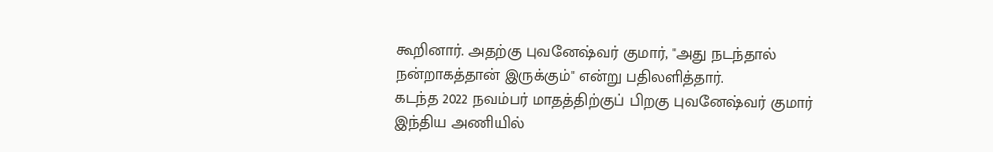கூறினார். அதற்கு புவனேஷ்வர் குமார், "அது நடந்தால் நன்றாகத்தான் இருக்கும்" என்று பதிலளித்தார்.
கடந்த 2022 நவம்பர் மாதத்திற்குப் பிறகு புவனேஷ்வர் குமார் இந்திய அணியில்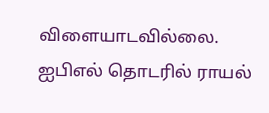விளையாடவில்லை. ஐபிஎல் தொடரில் ராயல்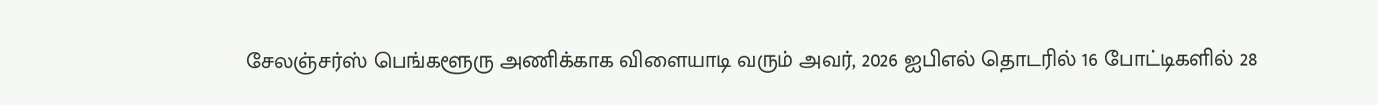சேலஞ்சர்ஸ் பெங்களூரு அணிக்காக விளையாடி வரும் அவர், 2026 ஐபிஎல் தொடரில் 16 போட்டிகளில் 28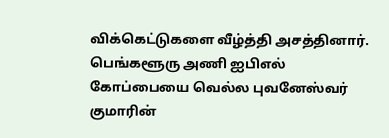விக்கெட்டுகளை வீழ்த்தி அசத்தினார். பெங்களூரு அணி ஐபிஎல் கோப்பையை வெல்ல புவனேஸ்வர் குமாரின்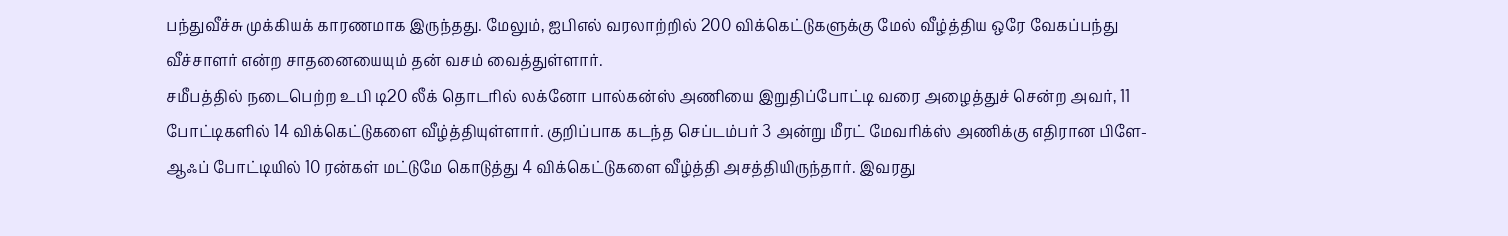பந்துவீச்சு முக்கியக் காரணமாக இருந்தது. மேலும், ஐபிஎல் வரலாற்றில் 200 விக்கெட்டுகளுக்கு மேல் வீழ்த்திய ஒரே வேகப்பந்து வீச்சாளர் என்ற சாதனையையும் தன் வசம் வைத்துள்ளார்.
சமீபத்தில் நடைபெற்ற உபி டி20 லீக் தொடரில் லக்னோ பால்கன்ஸ் அணியை இறுதிப்போட்டி வரை அழைத்துச் சென்ற அவர், 11 போட்டிகளில் 14 விக்கெட்டுகளை வீழ்த்தியுள்ளார். குறிப்பாக கடந்த செப்டம்பர் 3 அன்று மீரட் மேவரிக்ஸ் அணிக்கு எதிரான பிளே-ஆஃப் போட்டியில் 10 ரன்கள் மட்டுமே கொடுத்து 4 விக்கெட்டுகளை வீழ்த்தி அசத்தியிருந்தார். இவரது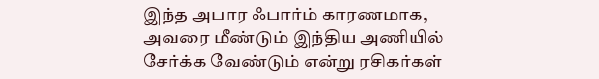இந்த அபார ஃபார்ம் காரணமாக, அவரை மீண்டும் இந்திய அணியில் சேர்க்க வேண்டும் என்று ரசிகர்கள்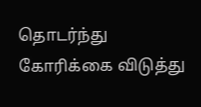தொடர்ந்து கோரிக்கை விடுத்து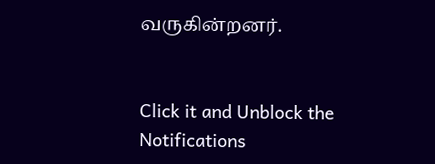வருகின்றனர்.


Click it and Unblock the Notifications